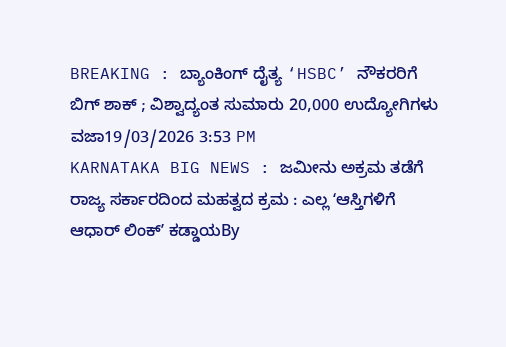BREAKING : ಬ್ಯಾಂಕಿಂಗ್ ದೈತ್ಯ ‘HSBC’ ನೌಕರರಿಗೆ ಬಿಗ್ ಶಾಕ್ ; ವಿಶ್ವಾದ್ಯಂತ ಸುಮಾರು 20,000 ಉದ್ಯೋಗಿಗಳು ವಜಾ19/03/2026 3:53 PM
KARNATAKA BIG NEWS : ಜಮೀನು ಅಕ್ರಮ ತಡೆಗೆ ರಾಜ್ಯ ಸರ್ಕಾರದಿಂದ ಮಹತ್ವದ ಕ್ರಮ : ಎಲ್ಲ ʻಆಸ್ತಿಗಳಿಗೆ ಆಧಾರ್ ಲಿಂಕ್ʼ ಕಡ್ಡಾಯBy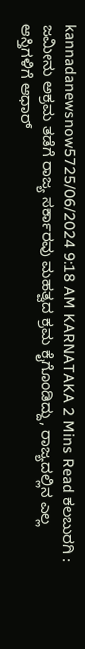kannadanewsnow5725/06/2024 9:18 AM KARNATAKA 2 Mins Read ಕಲಬುರಗಿ : ಜಮೀನು ಅಕ್ರಮ ತಡೆಗೆ ರಾಜ್ಯ ಸರ್ಕಾರವು ಮಹತ್ವದ ಕ್ರಮ ಕೈಗೊಂಡಿದ್ದು, ರಾಜ್ಯದಲ್ಲಿನ ಎಲ್ಲ ಆಸ್ತಿಗಳಿಗೆ ಆಧಾರ್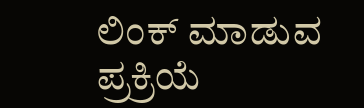ಲಿಂಕ್ ಮಾಡುವ ಪ್ರಕ್ರಿಯೆ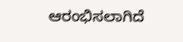ಆರಂಭಿಸಲಾಗಿದೆ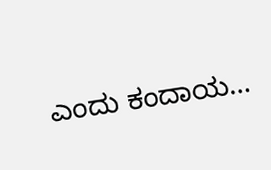ಎಂದು ಕಂದಾಯ…